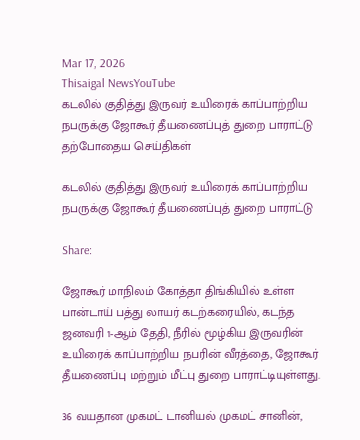Mar 17, 2026
Thisaigal NewsYouTube
கடலில் குதித்து இருவர் உயிரைக் காப்பாற்றிய நபருக்கு ஜோகூர் தீயணைப்புத் துறை பாராட்டு
தற்போதைய செய்திகள்

கடலில் குதித்து இருவர் உயிரைக் காப்பாற்றிய நபருக்கு ஜோகூர் தீயணைப்புத் துறை பாராட்டு

Share:

ஜோகூர் மாநிலம் கோத்தா திங்கியில் உள்ள பான்டாய் பத்து லாயர் கடற்கரையில், கடந்த ஜனவரி 1-ஆம் தேதி, நீரில் மூழ்கிய இருவரின் உயிரைக் காப்பாற்றிய நபரின் வீரத்தை, ஜோகூர் தீயணைப்பு மற்றும் மீட்பு துறை பாராட்டியுள்ளது.

36 வயதான முகமட் டானியல் முகமட் சானின்,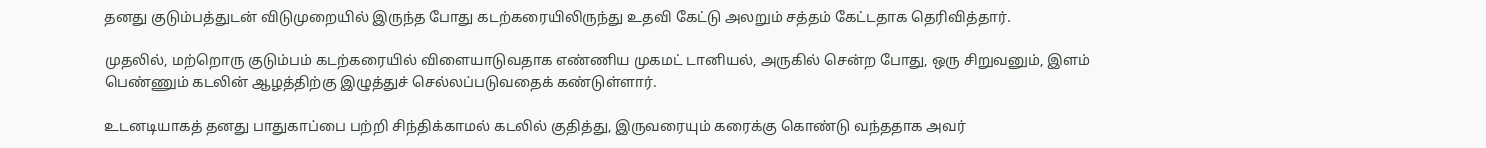தனது குடும்பத்துடன் விடுமுறையில் இருந்த போது கடற்கரையிலிருந்து உதவி கேட்டு அலறும் சத்தம் கேட்டதாக தெரிவித்தார்.

முதலில், மற்றொரு குடும்பம் கடற்கரையில் விளையாடுவதாக எண்ணிய முகமட் டானியல், அருகில் சென்ற போது, ஒரு சிறுவனும், இளம் பெண்ணும் கடலின் ஆழத்திற்கு இழுத்துச் செல்லப்படுவதைக் கண்டுள்ளார்.

உடனடியாகத் தனது பாதுகாப்பை பற்றி சிந்திக்காமல் கடலில் குதித்து, இருவரையும் கரைக்கு கொண்டு வந்ததாக அவர்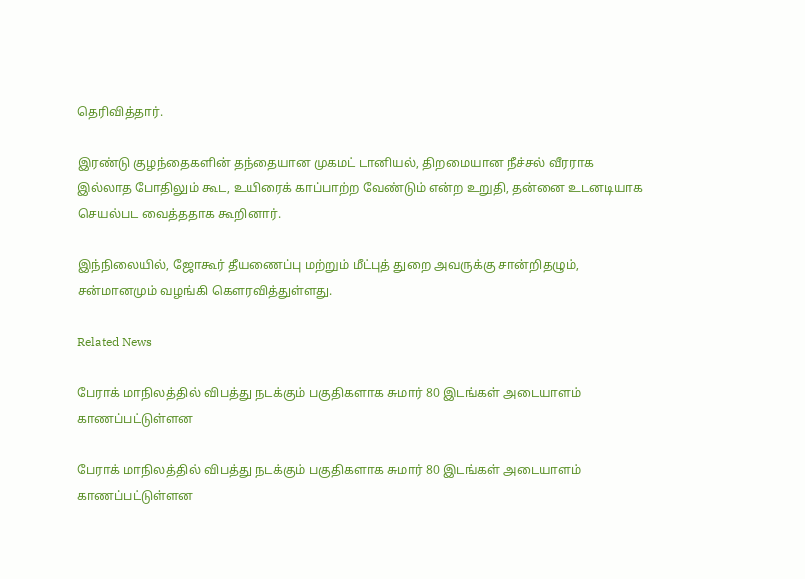தெரிவித்தார்.

இரண்டு குழந்தைகளின் தந்தையான முகமட் டானியல், திறமையான நீச்சல் வீரராக இல்லாத போதிலும் கூட, உயிரைக் காப்பாற்ற வேண்டும் என்ற உறுதி, தன்னை உடனடியாக செயல்பட வைத்ததாக கூறினார்.

இந்நிலையில், ஜோகூர் தீயணைப்பு மற்றும் மீட்புத் துறை அவருக்கு சான்றிதழும், சன்மானமும் வழங்கி கௌரவித்துள்ளது.

Related News

பேராக் மாநிலத்தில் விபத்து நடக்கும் பகுதிகளாக சுமார் 80 இடங்கள் அடையாளம் காணப்பட்டுள்ளன

பேராக் மாநிலத்தில் விபத்து நடக்கும் பகுதிகளாக சுமார் 80 இடங்கள் அடையாளம் காணப்பட்டுள்ளன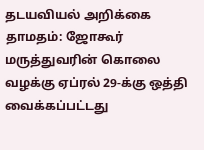தடயவியல் அறிக்கை தாமதம்: ஜோகூர் மருத்துவரின் கொலை வழக்கு ஏப்ரல் 29-க்கு ஒத்தி வைக்கப்பட்டது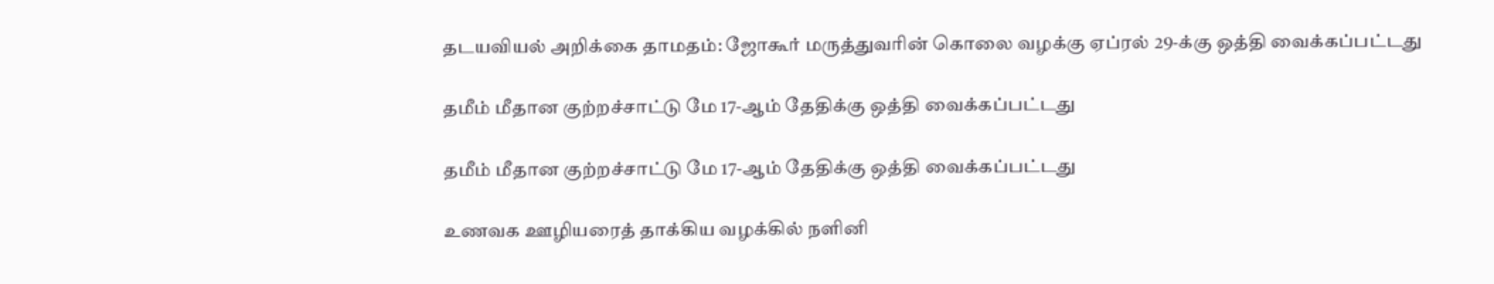தடயவியல் அறிக்கை தாமதம்: ஜோகூர் மருத்துவரின் கொலை வழக்கு ஏப்ரல் 29-க்கு ஒத்தி வைக்கப்பட்டது

தமீம் மீதான குற்றச்சாட்டு மே 17-ஆம் தேதிக்கு ஒத்தி வைக்கப்பட்டது

தமீம் மீதான குற்றச்சாட்டு மே 17-ஆம் தேதிக்கு ஒத்தி வைக்கப்பட்டது

உணவக ஊழியரைத் தாக்கிய வழக்கில் நளினி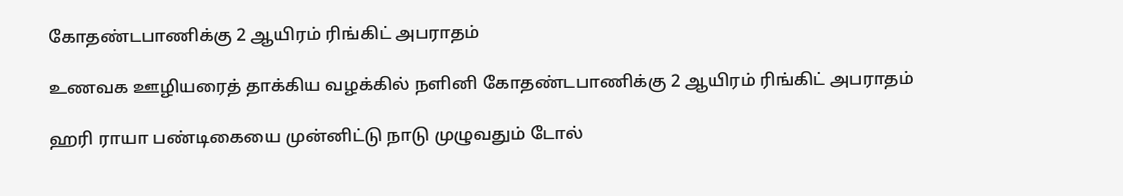கோதண்டபாணிக்கு 2 ஆயிரம் ரிங்கிட் அபராதம்

உணவக ஊழியரைத் தாக்கிய வழக்கில் நளினி கோதண்டபாணிக்கு 2 ஆயிரம் ரிங்கிட் அபராதம்

ஹரி ராயா பண்டிகையை முன்னிட்டு நாடு முழுவதும் டோல்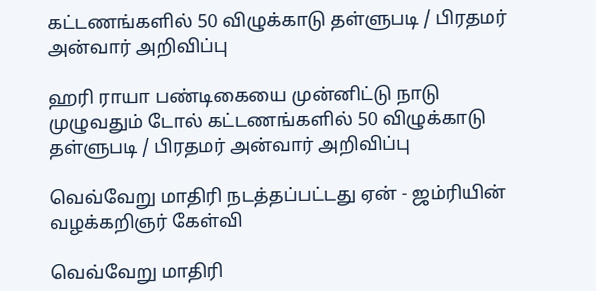கட்டணங்களில் 50 விழுக்காடு தள்ளுபடி / பிரதமர் அன்வார் அறிவிப்பு

ஹரி ராயா பண்டிகையை முன்னிட்டு நாடு முழுவதும் டோல் கட்டணங்களில் 50 விழுக்காடு தள்ளுபடி / பிரதமர் அன்வார் அறிவிப்பு

வெவ்வேறு மாதிரி நடத்தப்பட்டது ஏன் - ஜம்ரியின் வழக்கறிஞர் கேள்வி

வெவ்வேறு மாதிரி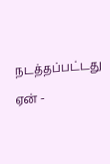நடத்தப்பட்டது ஏன் -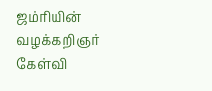ஜம்ரியின் வழக்கறிஞர் கேள்வி